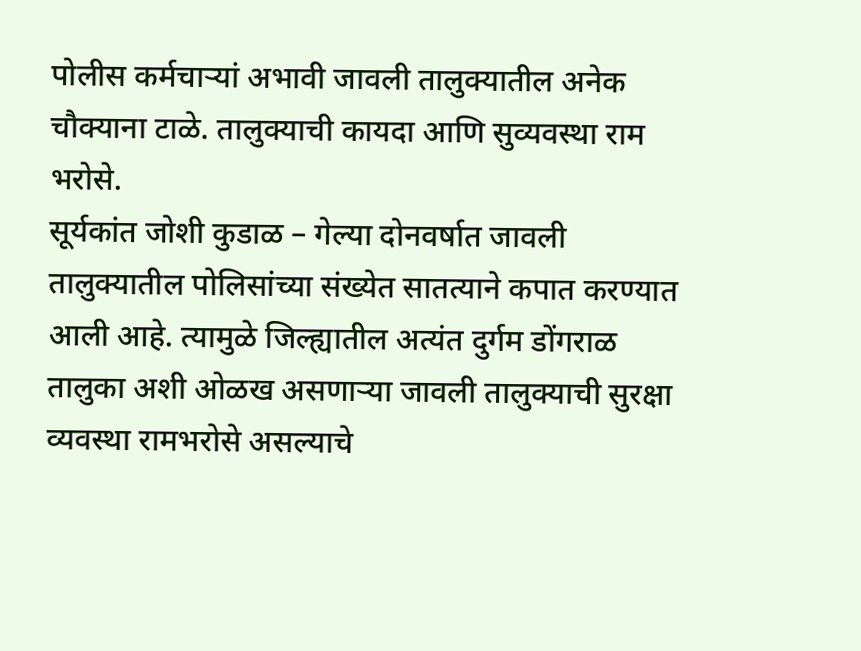पोलीस कर्मचाऱ्यां अभावी जावली तालुक्यातील अनेक चौक्याना टाळे. तालुक्याची कायदा आणि सुव्यवस्था राम भरोसे.
सूर्यकांत जोशी कुडाळ – गेल्या दोनवर्षात जावली तालुक्यातील पोलिसांच्या संख्येत सातत्याने कपात करण्यात आली आहे. त्यामुळे जिल्ह्यातील अत्यंत दुर्गम डोंगराळ तालुका अशी ओळख असणाऱ्या जावली तालुक्याची सुरक्षा व्यवस्था रामभरोसे असल्याचे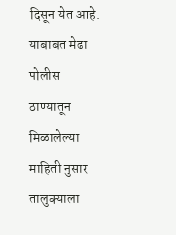दिसून येत आहे.
याबाबत मेढा पोलीस ठाण्यातून मिळालेल्या माहिती नुसार तालुक्याला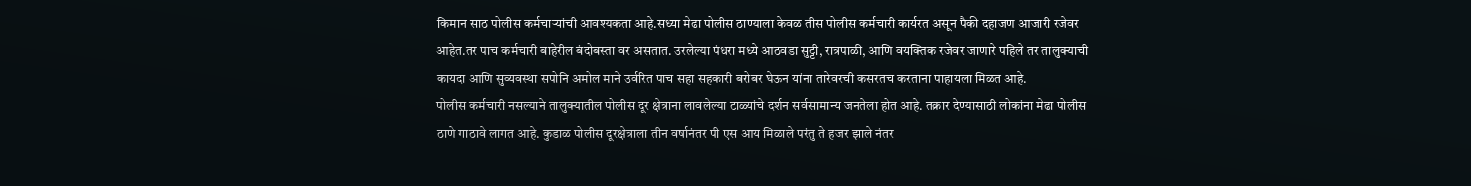किमान साठ पोलीस कर्मचाऱ्यांची आवश्यकता आहे.सध्या मेढा पोलीस ठाण्याला केवळ तीस पोलीस कर्मचारी कार्यरत असून पैकी दहाजण आजारी रजेवर आहेत.तर पाच कर्मचारी बाहेरील बंदोबस्ता वर असतात. उरलेल्या पंधरा मध्ये आठवडा सुट्टी, रात्रपाळी, आणि वयक्तिक रजेवर जाणारे पहिले तर तालुक्याची कायदा आणि सुव्यवस्था सपोनि अमोल माने उर्वरित पाच सहा सहकारी बरोबर घेऊन यांना तारेवरची कसरतच करताना पाहायला मिळत आहे.
पोलीस कर्मचारी नसल्याने तालुक्यातील पोलीस दूर क्षेत्राना लावलेल्या टाळ्यांचे दर्शन सर्वसामान्य जनतेला होत आहे. तक्रार देण्यासाठी लोकांना मेढा पोलीस ठाणे गाठावे लागत आहे. कुडाळ पोलीस दूरक्षेत्राला तीन वर्षानंतर पी एस आय मिळाले परंतु ते हजर झाले नंतर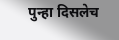पुन्हा दिसलेच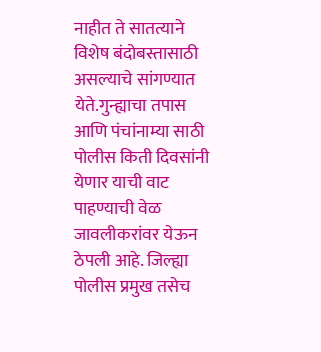नाहीत ते सातत्याने विशेष बंदोबस्तासाठी असल्याचे सांगण्यात येते.गुन्ह्याचा तपास आणि पंचांनाम्या साठी पोलीस किती दिवसांनी येणार याची वाट पाहण्याची वेळ जावलीकरांवर येऊन ठेपली आहे. जिल्ह्या पोलीस प्रमुख तसेच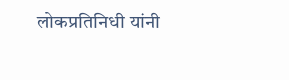लोकप्रतिनिधी यांनी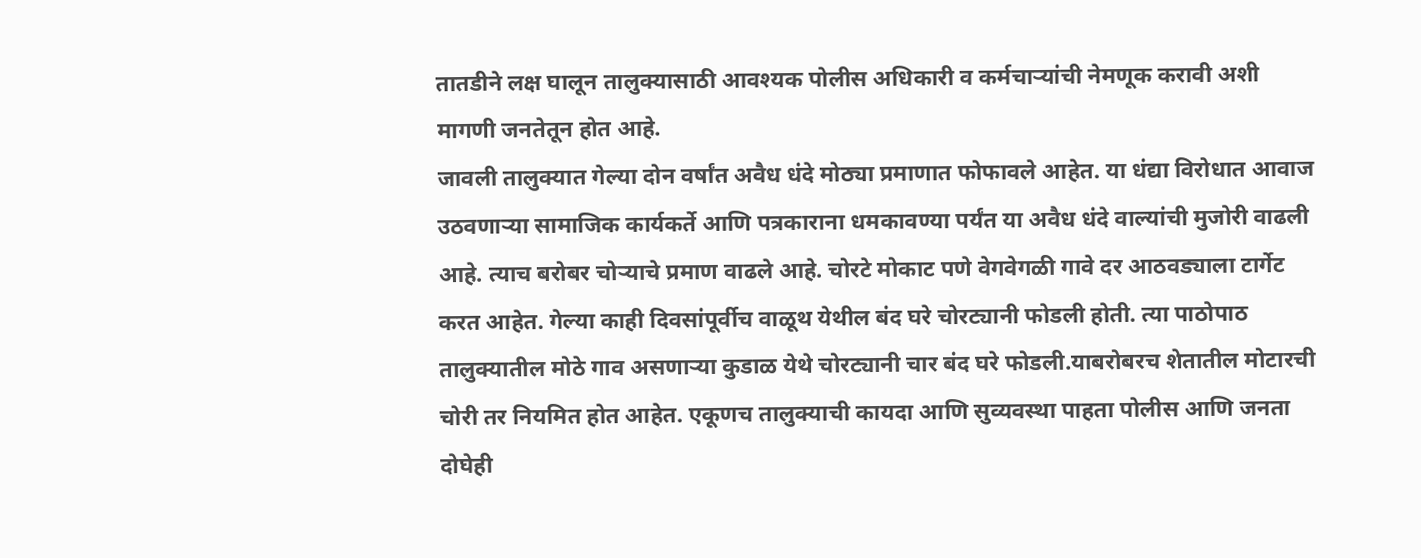तातडीने लक्ष घालून तालुक्यासाठी आवश्यक पोलीस अधिकारी व कर्मचाऱ्यांची नेमणूक करावी अशी मागणी जनतेतून होत आहे.
जावली तालुक्यात गेल्या दोन वर्षांत अवैध धंदे मोठ्या प्रमाणात फोफावले आहेत. या धंद्या विरोधात आवाज उठवणाऱ्या सामाजिक कार्यकर्ते आणि पत्रकाराना धमकावण्या पर्यंत या अवैध धंदे वाल्यांची मुजोरी वाढली आहे. त्याच बरोबर चोऱ्याचे प्रमाण वाढले आहे. चोरटे मोकाट पणे वेगवेगळी गावे दर आठवड्याला टार्गेट करत आहेत. गेल्या काही दिवसांपूर्वीच वाळूथ येथील बंद घरे चोरट्यानी फोडली होती. त्या पाठोपाठ तालुक्यातील मोठे गाव असणाऱ्या कुडाळ येथे चोरट्यानी चार बंद घरे फोडली.याबरोबरच शेतातील मोटारची चोरी तर नियमित होत आहेत. एकूणच तालुक्याची कायदा आणि सुव्यवस्था पाहता पोलीस आणि जनता दोघेही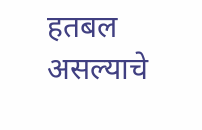हतबल असल्याचे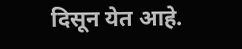दिसून येत आहे.